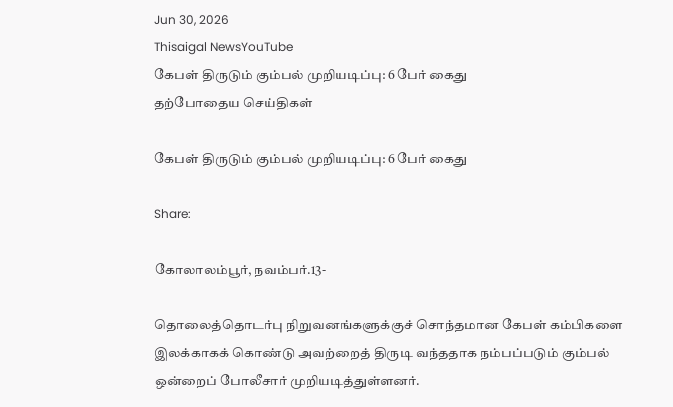Jun 30, 2026
Thisaigal NewsYouTube
கேபள் திருடும் கும்பல் முறியடிப்பு: 6 பேர் கைது
தற்போதைய செய்திகள்

கேபள் திருடும் கும்பல் முறியடிப்பு: 6 பேர் கைது

Share:

கோலாலம்பூர், நவம்பர்.13-

தொலைத்தொடர்பு நிறுவனங்களுக்குச் சொந்தமான கேபள் கம்பிகளை இலக்காகக் கொண்டு அவற்றைத் திருடி வந்ததாக நம்பப்படும் கும்பல் ஒன்றைப் போலீசார் முறியடித்துள்ளனர்.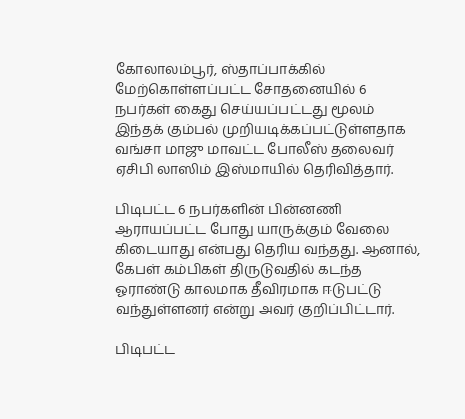கோலாலம்பூர், ஸ்தாப்பாக்கில் மேற்கொள்ளப்பட்ட சோதனையில் 6 நபர்கள் கைது செய்யப்பட்டது மூலம் இந்தக் கும்பல் முறியடிக்கப்பட்டுள்ளதாக வங்சா மாஜு மாவட்ட போலீஸ் தலைவர் ஏசிபி லாஸிம் இஸ்மாயில் தெரிவித்தார்.

பிடிபட்ட 6 நபர்களின் பின்னணி ஆராயப்பட்ட போது யாருக்கும் வேலை கிடையாது என்பது தெரிய வந்தது. ஆனால், கேபள் கம்பிகள் திருடுவதில் கடந்த ஓராண்டு காலமாக தீவிரமாக ஈடுபட்டு வந்துள்ளனர் என்று அவர் குறிப்பிட்டார்.

பிடிபட்ட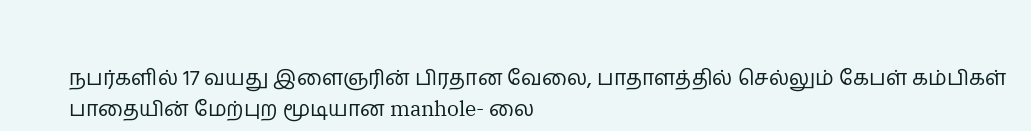நபர்களில் 17 வயது இளைஞரின் பிரதான வேலை, பாதாளத்தில் செல்லும் கேபள் கம்பிகள் பாதையின் மேற்புற மூடியான manhole- லை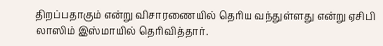திறப்பதாகும் என்று விசாரணையில் தெரிய வந்துள்ளது என்று ஏசிபி லாஸிம் இஸ்மாயில் தெரிவித்தார்.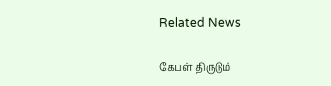Related News

கேபள் திருடும்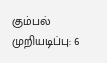கும்பல் முறியடிப்பு: 6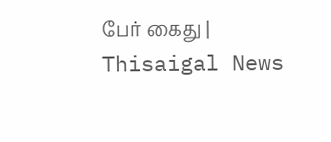பேர் கைது | Thisaigal News